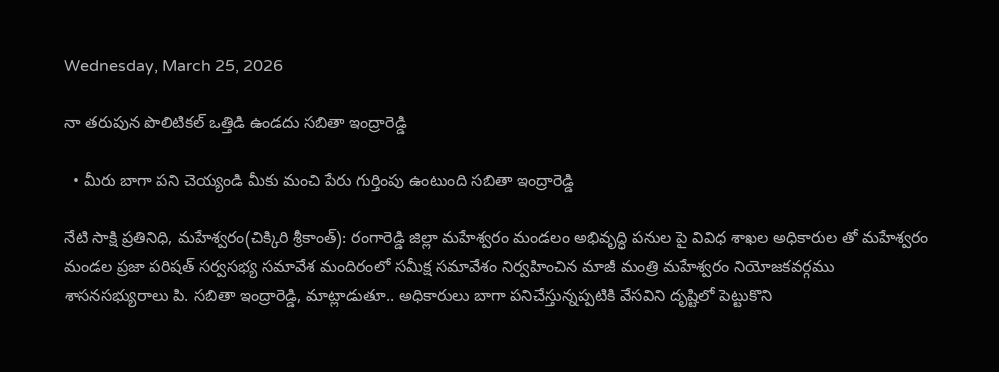Wednesday, March 25, 2026

నా తరుపున పొలిటికల్ ఒత్తిడి ఉండదు సబితా ఇంద్రారెడ్డి

  • మీరు బాగా పని చెయ్యండి మీకు మంచి పేరు గుర్తింపు ఉంటుంది సబితా ఇంద్రారెడ్డి

నేటి సాక్షి ప్రతినిధి, మహేశ్వరం(చిక్కిరి శ్రీకాంత్): రంగారెడ్డి జిల్లా మహేశ్వరం మండలం అభివృద్ధి పనుల పై వివిధ శాఖల అధికారుల తో మహేశ్వరం మండల ప్రజా పరిషత్ సర్వసభ్య సమావేశ మందిరంలో సమీక్ష సమావేశం నిర్వహించిన మాజీ మంత్రి మహేశ్వరం నియోజకవర్గము శాసనసభ్యురాలు పి. సబితా ఇంద్రారెడ్డి, మాట్లాడుతూ.. అధికారులు బాగా పనిచేస్తున్నప్పటికి వేసవిని దృష్టిలో పెట్టుకొని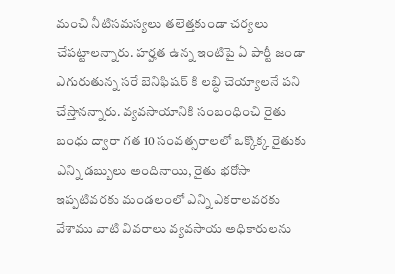మంచి నీటిసమస్యలు తలెత్తకుండా చర్యలు చేపట్టాలన్నారు. హర్హత ఉన్న ఇంటిపై ఏ పార్టీ జండా ఎగురుతున్న సరే బెనిఫిషర్ కి లబ్ధి చెయ్యాలనే పని చేస్తానన్నారు. వ్యవసాయానికి సంబంధించి రైతు బంధు ద్వారా గత 10 సంవత్సరాలలో ఒక్కొక్క రైతుకు ఎన్ని డబ్బులు అందినాయి, రైతు భరోసా ఇప్పటివరకు మండలంలో ఎన్ని ఎకరాలవరకు వేశాము వాటి వివరాలు వ్యవసాయ అధికారులను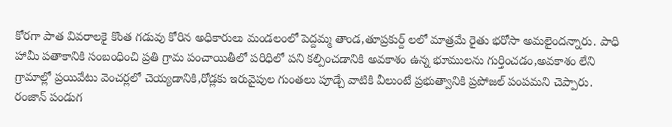కోరగా పాత వివరాలకై కొంత గడువు కోరిన అధికారులు మండలంలో పెద్దమ్మ తాండ,తూప్రకుర్ద్ లలో మాత్రమే రైతు భరోసా అమలైందన్నారు. పాధి హామీ పతాకానికి సంబంధించి ప్రతి గ్రామ పంచాయితీలో పరిధిలో పని కల్పించడానికి అవకాశం ఉన్న భూములను గుర్తించడం,అవకాశం లేని గ్రామాల్లో ప్రయివేటు వెంచర్లలో చెయ్యడానికి,రోడ్లకు ఇరువైపుల గుంతలు పూడ్చే వాటికి వీలుంటే ప్రభుత్వానికి ప్రపోజల్ పంపమని చెప్పారు. రంజాన్ పండుగ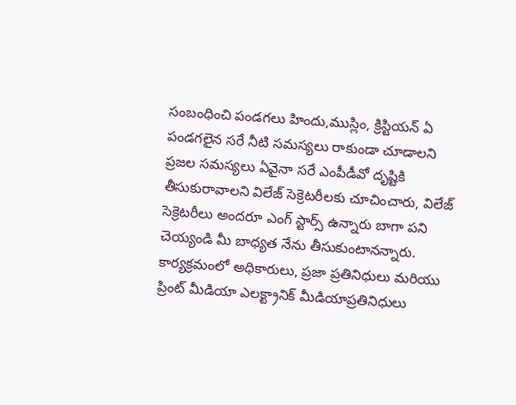సంబంధించి పండగలు హిందు,ముస్లిం, క్రిస్టియన్ ఏ పండగలైన సరే నీటి సమస్యలు రాకుండా చూడాలని ప్రజల సమస్యలు ఏవైనా సరే ఎంపీడీవో దృష్టికి తీసుకురావాలని విలేజ్ సెక్రెటరీలకు చూచించారు, విలేజ్ సెక్రెటరీలు అందరూ ఎంగ్ స్టార్స్ ఉన్నారు బాగా పని చెయ్యండి మీ బాధ్యత నేను తీసుకుంటానన్నారు. కార్యక్రమంలో అధికారులు, ప్రజా ప్రతినిధులు మరియు ప్రింట్ మీడియా ఎలక్ట్రానిక్ మీడియాప్రతినిధులు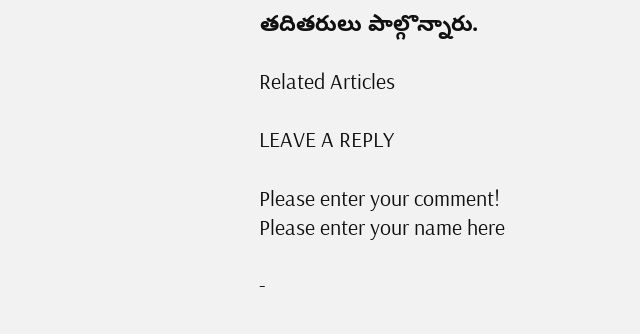తదితరులు పాల్గొన్నారు.

Related Articles

LEAVE A REPLY

Please enter your comment!
Please enter your name here

-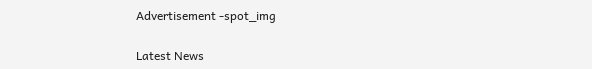Advertisement -spot_img

Latest News